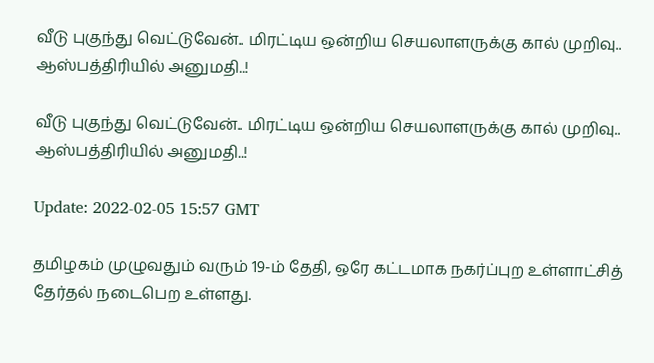வீடு புகுந்து வெட்டுவேன்.. மிரட்டிய ஒன்றிய செயலாளருக்கு கால் முறிவு.. ஆஸ்பத்திரியில் அனுமதி..!

வீடு புகுந்து வெட்டுவேன்.. மிரட்டிய ஒன்றிய செயலாளருக்கு கால் முறிவு.. ஆஸ்பத்திரியில் அனுமதி..!

Update: 2022-02-05 15:57 GMT

தமிழகம் முழுவதும் வரும் 19-ம் தேதி, ஒரே கட்டமாக நகர்ப்புற உள்ளாட்சித் தேர்தல் நடைபெற உள்ளது.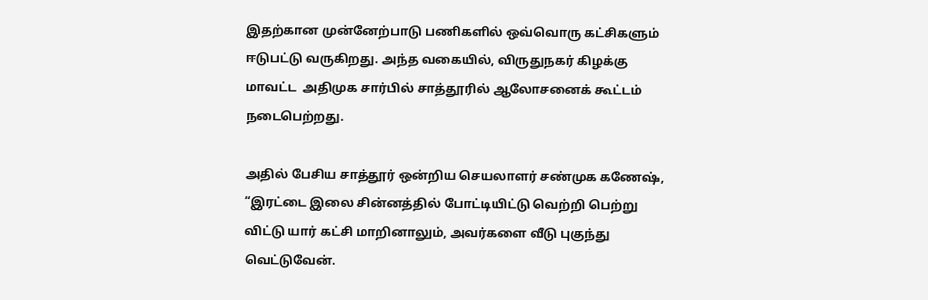இதற்கான முன்னேற்பாடு பணிகளில் ஒவ்வொரு கட்சிகளும் ஈடுபட்டு வருகிறது. அந்த வகையில், விருதுநகர் கிழக்கு மாவட்ட  அதிமுக சார்பில் சாத்தூரில் ஆலோசனைக் கூட்டம் நடைபெற்றது.

அதில் பேசிய சாத்தூர் ஒன்றிய செயலாளர் சண்முக கணேஷ், “இரட்டை இலை சின்னத்தில் போட்டியிட்டு வெற்றி பெற்று விட்டு யார் கட்சி மாறினாலும், அவர்களை வீடு புகுந்து வெட்டுவேன்.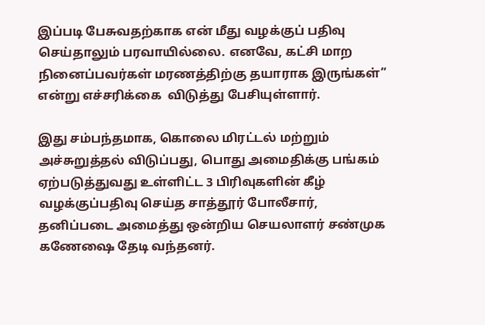இப்படி பேசுவதற்காக என் மீது வழக்குப் பதிவு செய்தாலும் பரவாயில்லை. எனவே, கட்சி மாற நினைப்பவர்கள் மரணத்திற்கு தயாராக இருங்கள்” என்று எச்சரிக்கை  விடுத்து பேசியுள்ளார்.

இது சம்பந்தமாக, கொலை மிரட்டல் மற்றும் அச்சுறுத்தல் விடுப்பது, பொது அமைதிக்கு பங்கம் ஏற்படுத்துவது உள்ளிட்ட 3 பிரிவுகளின் கீழ் வழக்குப்பதிவு செய்த சாத்தூர் போலீசார், தனிப்படை அமைத்து ஒன்றிய செயலாளர் சண்முக கணேஷை தேடி வந்தனர்.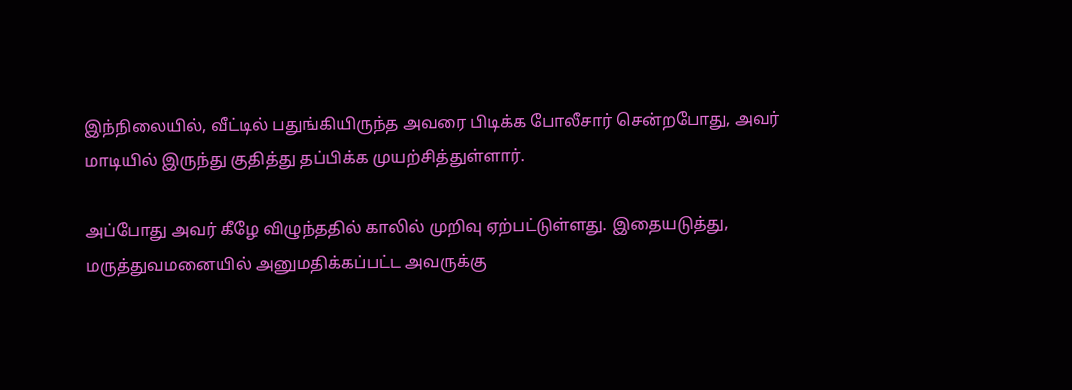இந்நிலையில், வீட்டில் பதுங்கியிருந்த அவரை பிடிக்க போலீசார் சென்றபோது, அவர் மாடியில் இருந்து குதித்து தப்பிக்க முயற்சித்துள்ளார்.

அப்போது அவர் கீழே விழுந்ததில் காலில் முறிவு ஏற்பட்டுள்ளது. இதையடுத்து, மருத்துவமனையில் அனுமதிக்கப்பட்ட அவருக்கு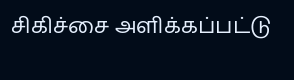சிகிச்சை அளிக்கப்பட்டு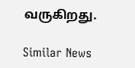வருகிறது.

Similar News